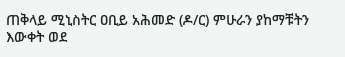ጠቅላይ ሚኒስትር ዐቢይ አሕመድ (ዶ/ር) ምሁራን ያከማቹትን እውቀት ወደ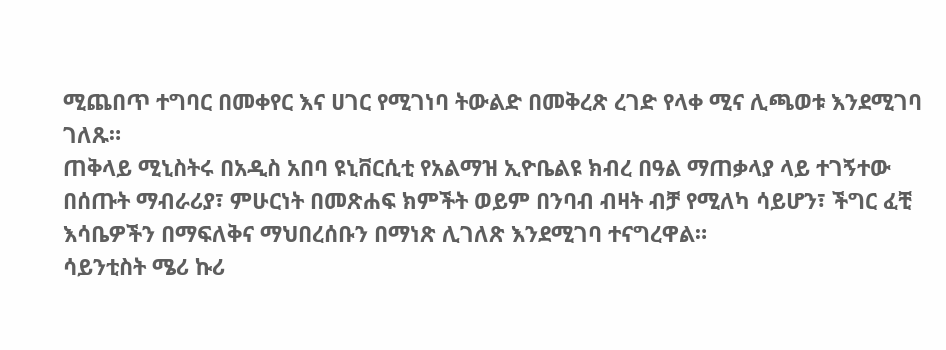ሚጨበጥ ተግባር በመቀየር እና ሀገር የሚገነባ ትውልድ በመቅረጽ ረገድ የላቀ ሚና ሊጫወቱ እንደሚገባ ገለጹ።
ጠቅላይ ሚኒስትሩ በአዲስ አበባ ዩኒቨርሲቲ የአልማዝ ኢዮቤልዩ ክብረ በዓል ማጠቃላያ ላይ ተገኝተው በሰጡት ማብራሪያ፣ ምሁርነት በመጽሐፍ ክምችት ወይም በንባብ ብዛት ብቻ የሚለካ ሳይሆን፣ ችግር ፈቺ እሳቤዎችን በማፍለቅና ማህበረሰቡን በማነጽ ሊገለጽ እንደሚገባ ተናግረዋል።
ሳይንቲስት ሜሪ ኩሪ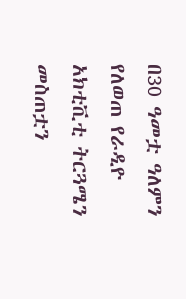በ30 ዓመቷ ዓለምን የለወጠ የራዲዮ አክቲቪቲ ትርጓሜን መስጠቷን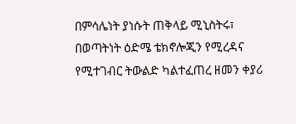በምሳሌነት ያነሱት ጠቅላይ ሚኒስትሩ፣ በወጣትነት ዕድሜ ቴክኖሎጂን የሚረዳና የሚተገብር ትውልድ ካልተፈጠረ ዘመን ቀያሪ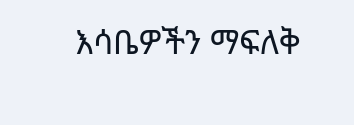እሳቤዎችን ማፍለቅ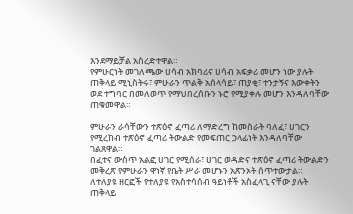እንደማይቻል አስረድተዋል።
የምሁርነት መገለጫው ሀሳብ አክባሪና ሀሳብ አፍቃሪ መሆን ነው ያሉት ጠቅላይ ሚኒስትሩ፣ ምሁራን ጥልቅ አሰላሳይ፣ ጠያቂ፣ ተንታኝና እውቀትን ወደ ተግባር በመለወጥ የማህበረሰቡን ኑሮ የሚያቀሉ መሆን እንዳለባቸው ጠቁመዋል።

ምሁራን ራሳቸውን ተጽዕኖ ፈጣሪ ለማድረግ ከመስራት ባለፈ፣ ሀገርን የሚረከብ ተጽዕኖ ፈጣሪ ትውልድ የመፍጠር ኃላፊነት እንዳለባቸው ገልጸዋል።
በፈተና ውስጥ አልፎ ሀገር የሚሰራ፣ ሀገር ወዳድና ተጽዕኖ ፈጣሪ ትውልድን መቅረጽ የምሁራን ዋነኛ የቤት ሥራ መሆኑን አጽንኦት ሰጥተውታል።
ለተለያዩ ዘርፎች የተለያዩ የአስተሳሰብ ዓይነቶች አስፈላጊ ናቸው ያሉት ጠቅላይ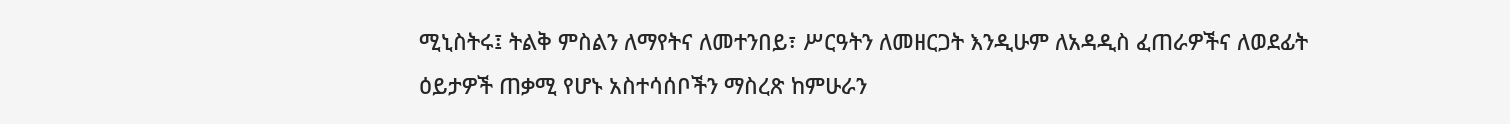ሚኒስትሩ፤ ትልቅ ምስልን ለማየትና ለመተንበይ፣ ሥርዓትን ለመዘርጋት እንዲሁም ለአዳዲስ ፈጠራዎችና ለወደፊት ዕይታዎች ጠቃሚ የሆኑ አስተሳሰቦችን ማስረጽ ከምሁራን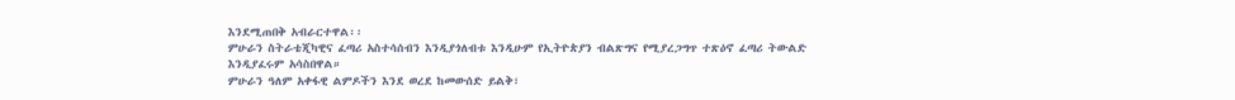እንደሚጠበቅ አብራርተዋል፡፡
ምሁራን ስትራቴጂካዊና ፈጣሪ አስተሳሰብን እንዲያጎለብቱ እንዲሁም የኢትዮጵያን ብልጽግና የሚያረጋግጥ ተጽዕኖ ፈጣሪ ትውልድ እንዲያፈሩም አሳስበዋል።
ምሁራን ዓለም አቀፋዊ ልምዶችን እንደ ወረደ ከመውሰድ ይልቅ፣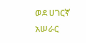ወደ ሀገርኛ አሠራር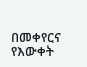በመቀየርና የእውቀት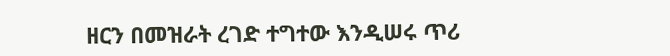ዘርን በመዝራት ረገድ ተግተው እንዲሠሩ ጥሪ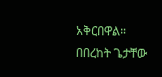አቅርበዋል።
በበረከት ጌታቸው